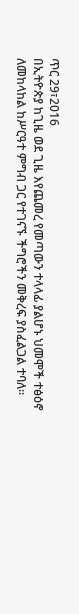ጥር 29፣2016
በኢትዮጵያ ከጊዜ ወደ ጊዜ እየጨመረ የመጣውን ተላላፊ ያልሆኑ ህመሞች ተፅዕኖ ለመከላከል ከሥርዓተ ምግብ ጋር የተገናኙ ችግሮችን መቅረፍ ያስፈልጋል ተባለ፡፡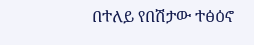በተለይ የበሽታው ተፅዕኖ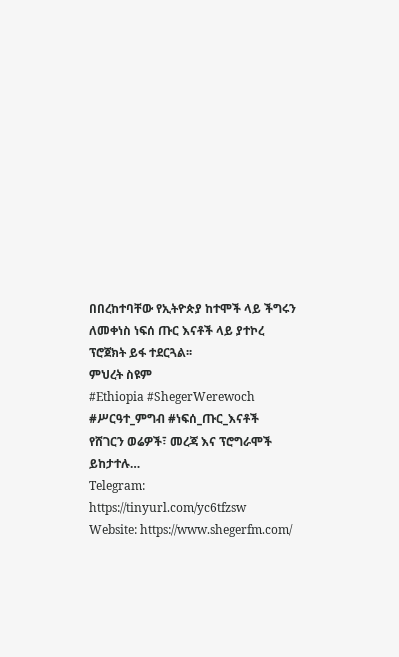በበረከተባቸው የኢትዮጵያ ከተሞች ላይ ችግሩን ለመቀነስ ነፍሰ ጡር እናቶች ላይ ያተኮረ ፕሮጀክት ይፋ ተደርጓል፡፡
ምህረት ስዩም
#Ethiopia #ShegerWerewoch #ሥርዓተ_ምግብ #ነፍሰ_ጡር_እናቶች
የሸገርን ወሬዎች፣ መረጃ እና ፕሮግራሞች ይከታተሉ…
Telegram: https://tinyurl.com/yc6tfzsw
Website: https://www.shegerfm.com/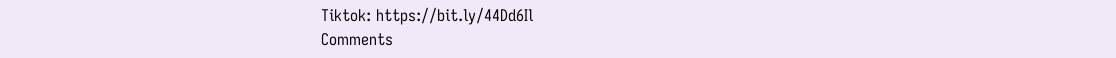Tiktok: https://bit.ly/44Dd6Il
Comments